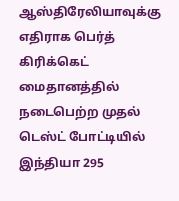ஆஸ்திரேலியாவுக்கு எதிராக பெர்த் கிரிக்கெட் மைதானத்தில் நடைபெற்ற முதல் டெஸ்ட் போட்டியில் இந்தியா 295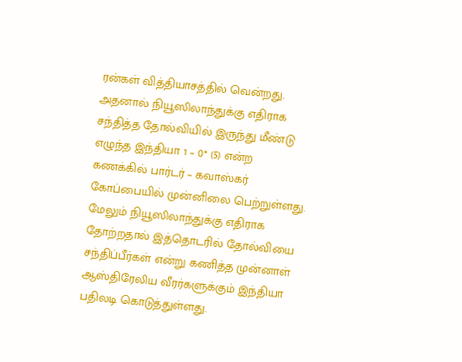ரன்கள் வித்தியாசத்தில் வென்றது. அதனால் நியூஸிலாந்துக்கு எதிராக சந்தித்த தோல்வியில் இருந்து மீண்டு எழுந்த இந்தியா 1 – 0* (5) என்ற கணக்கில் பார்டர் – கவாஸ்கர் கோப்பையில் முன்னிலை பெற்றுள்ளது. மேலும் நியூஸிலாந்துக்கு எதிராக தோற்றதால் இத்தொடரில் தோல்வியை சந்திப்பீர்கள் என்று கணித்த முன்னாள் ஆஸ்திரேலிய வீரர்களுக்கும் இந்தியா பதிலடி கொடுத்துள்ளது.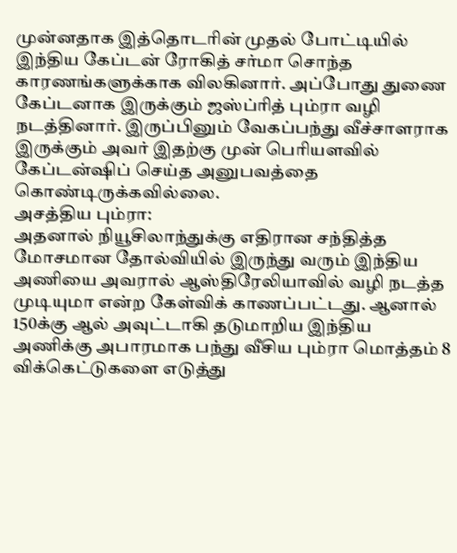முன்னதாக இத்தொடரின் முதல் போட்டியில் இந்திய கேப்டன் ரோகித் சர்மா சொந்த காரணங்களுக்காக விலகினார். அப்போது துணை கேப்டனாக இருக்கும் ஜஸ்ப்ரித் பும்ரா வழி நடத்தினார். இருப்பினும் வேகப்பந்து வீச்சாளராக இருக்கும் அவர் இதற்கு முன் பெரியளவில் கேப்டன்ஷிப் செய்த அனுபவத்தை கொண்டிருக்கவில்லை.
அசத்திய பும்ரா:
அதனால் நியூசிலாந்துக்கு எதிரான சந்தித்த மோசமான தோல்வியில் இருந்து வரும் இந்திய அணியை அவரால் ஆஸ்திரேலியாவில் வழி நடத்த முடியுமா என்ற கேள்விக் காணப்பட்டது. ஆனால் 150க்கு ஆல் அவுட்டாகி தடுமாறிய இந்திய அணிக்கு அபாரமாக பந்து வீசிய பும்ரா மொத்தம் 8 விக்கெட்டுகளை எடுத்து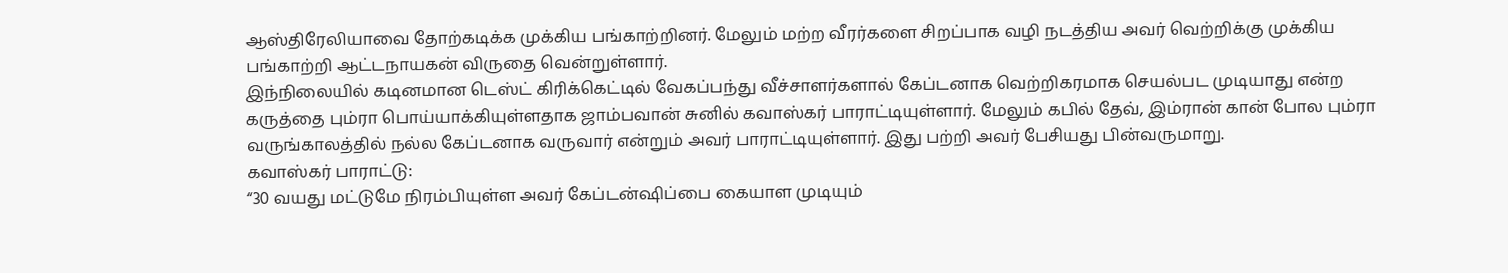ஆஸ்திரேலியாவை தோற்கடிக்க முக்கிய பங்காற்றினர். மேலும் மற்ற வீரர்களை சிறப்பாக வழி நடத்திய அவர் வெற்றிக்கு முக்கிய பங்காற்றி ஆட்டநாயகன் விருதை வென்றுள்ளார்.
இந்நிலையில் கடினமான டெஸ்ட் கிரிக்கெட்டில் வேகப்பந்து வீச்சாளர்களால் கேப்டனாக வெற்றிகரமாக செயல்பட முடியாது என்ற கருத்தை பும்ரா பொய்யாக்கியுள்ளதாக ஜாம்பவான் சுனில் கவாஸ்கர் பாராட்டியுள்ளார். மேலும் கபில் தேவ், இம்ரான் கான் போல பும்ரா வருங்காலத்தில் நல்ல கேப்டனாக வருவார் என்றும் அவர் பாராட்டியுள்ளார். இது பற்றி அவர் பேசியது பின்வருமாறு.
கவாஸ்கர் பாராட்டு:
“30 வயது மட்டுமே நிரம்பியுள்ள அவர் கேப்டன்ஷிப்பை கையாள முடியும்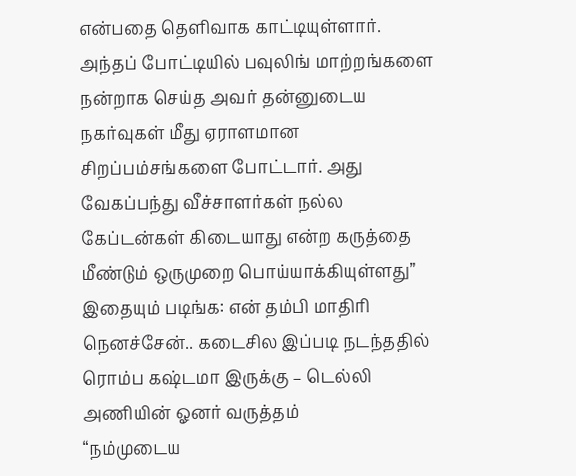என்பதை தெளிவாக காட்டியுள்ளார். அந்தப் போட்டியில் பவுலிங் மாற்றங்களை நன்றாக செய்த அவர் தன்னுடைய நகர்வுகள் மீது ஏராளமான சிறப்பம்சங்களை போட்டார். அது வேகப்பந்து வீச்சாளர்கள் நல்ல கேப்டன்கள் கிடையாது என்ற கருத்தை மீண்டும் ஒருமுறை பொய்யாக்கியுள்ளது”
இதையும் படிங்க: என் தம்பி மாதிரி நெனச்சேன்.. கடைசில இப்படி நடந்ததில் ரொம்ப கஷ்டமா இருக்கு – டெல்லி அணியின் ஓனர் வருத்தம்
“நம்முடைய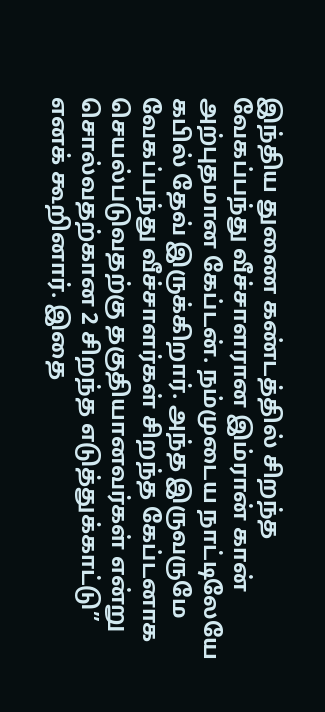இந்திய துணை கண்டத்தில் சிறந்த வேகப்பந்து வீச்சாளரான இம்ரான் கான் அற்புதமான கேப்டன். நம்முடைய நாட்டிலேயே கபில் தேவ் இருக்கிறார். அந்த இருவருமே வேகப்பந்து வீச்சாளர்கள் சிறந்த கேப்டனாக செயல்படுவதற்கு தகுதியானவர்கள் என்று சொல்வதற்கான 2 சிறந்த எடுத்துக்காட்டு” எனக் கூறினார். இதை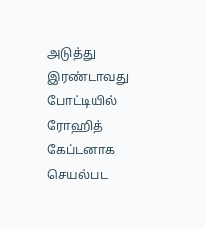அடுத்து இரண்டாவது போட்டியில் ரோஹித் கேப்டனாக செயல்பட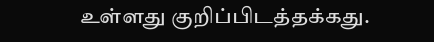உள்ளது குறிப்பிடத்தக்கது.